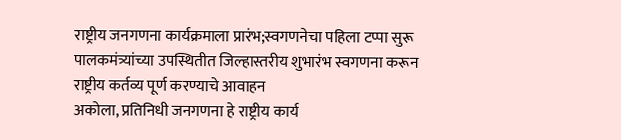राष्ट्रीय जनगणना कार्यक्रमाला प्रारंभ;स्वगणनेचा पहिला टप्पा सुरू पालकमंत्र्यांच्या उपस्थितीत जिल्हास्तरीय शुभारंभ स्वगणना करून राष्ट्रीय कर्तव्य पूर्ण करण्याचे आवाहन
अकोला, प्रतिनिधी जनगणना हे राष्ट्रीय कार्य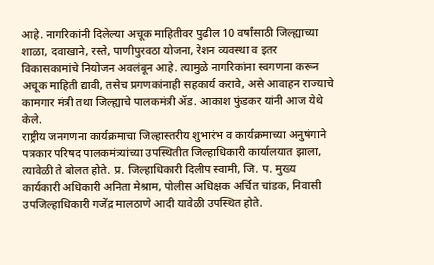आहे. नागरिकांनी दिलेल्या अचूक माहितीवर पुढील 10 वर्षांसाठी जिल्ह्याच्या शाळा, दवाखाने, रस्ते, पाणीपुरवठा योजना, रेशन व्यवस्था व इतर विकासकामांचे नियोजन अवलंबून आहे. त्यामुळे नागरिकांना स्वगणना करून अचूक माहिती द्यावी, तसेच प्रगणकांनाही सहकार्य करावे, असे आवाहन राज्याचे कामगार मंत्री तथा जिल्ह्याचे पालकमंत्री ॲड. आकाश फुंडकर यांनी आज येथे केले.
राष्ट्रीय जनगणना कार्यक्रमाचा जिल्हास्तरीय शुभारंभ व कार्यक्रमाच्या अनुषंगाने पत्रकार परिषद पालकमंत्र्यांच्या उपस्थितीत जिल्हाधिकारी कार्यालयात झाला, त्यावेळी ते बोलत होते. प्र. जिल्हाधिकारी दिलीप स्वामी, जि. प. मुख्य कार्यकारी अधिकारी अनिता मेश्राम, पोलीस अधिक्षक अर्चित चांडक, निवासी उपजिल्हाधिकारी गजेंद्र मालठाणे आदी यावेळी उपस्थित होते.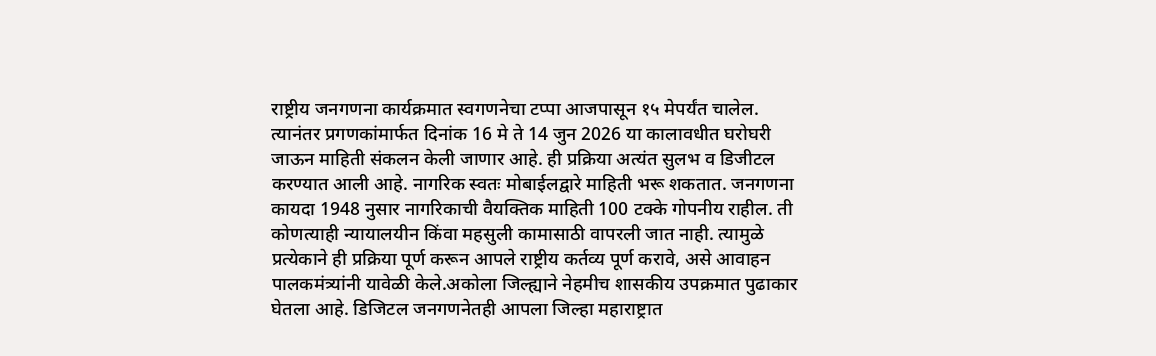राष्ट्रीय जनगणना कार्यक्रमात स्वगणनेचा टप्पा आजपासून १५ मेपर्यंत चालेल. त्यानंतर प्रगणकांमार्फत दिनांक 16 मे ते 14 जुन 2026 या कालावधीत घरोघरी जाऊन माहिती संकलन केली जाणार आहे. ही प्रक्रिया अत्यंत सुलभ व डिजीटल करण्यात आली आहे. नागरिक स्वतः मोबाईलद्वारे माहिती भरू शकतात. जनगणना कायदा 1948 नुसार नागरिकाची वैयक्तिक माहिती 100 टक्के गोपनीय राहील. ती कोणत्याही न्यायालयीन किंवा महसुली कामासाठी वापरली जात नाही. त्यामुळे प्रत्येकाने ही प्रक्रिया पूर्ण करून आपले राष्ट्रीय कर्तव्य पूर्ण करावे, असे आवाहन पालकमंत्र्यांनी यावेळी केले.अकोला जिल्ह्याने नेहमीच शासकीय उपक्रमात पुढाकार घेतला आहे. डिजिटल जनगणनेतही आपला जिल्हा महाराष्ट्रात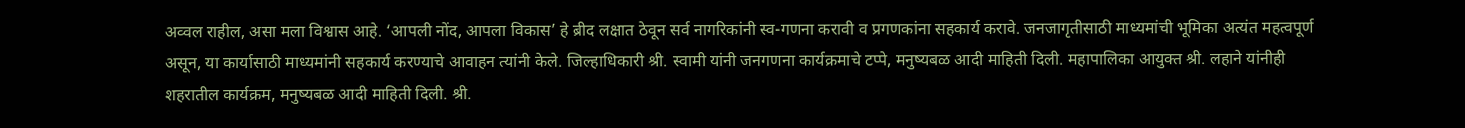अव्वल राहील, असा मला विश्वास आहे. ‘आपली नोंद, आपला विकास’ हे ब्रीद लक्षात ठेवून सर्व नागरिकांनी स्व-गणना करावी व प्रगणकांना सहकार्य करावे. जनजागृतीसाठी माध्यमांची भूमिका अत्यंत महत्वपूर्ण असून, या कार्यासाठी माध्यमांनी सहकार्य करण्याचे आवाहन त्यांनी केले. जिल्हाधिकारी श्री. स्वामी यांनी जनगणना कार्यक्रमाचे टप्पे, मनुष्यबळ आदी माहिती दिली. महापालिका आयुक्त श्री. लहाने यांनीही शहरातील कार्यक्रम, मनुष्यबळ आदी माहिती दिली. श्री.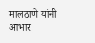मालठाणे यांनी आभार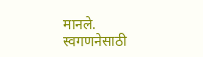मानले.
स्वगणनेसाठी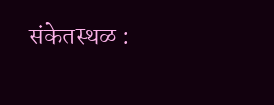संकेतस्थळ :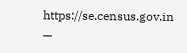https://se.census.gov.in
—